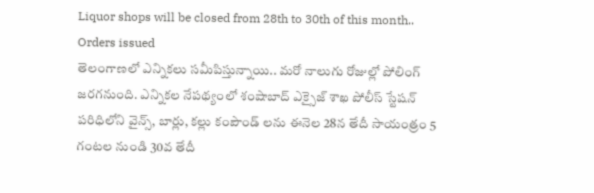Liquor shops will be closed from 28th to 30th of this month.. Orders issued
తెలంగాణలో ఎన్నికలు సమీపిస్తున్నాయి.. మరో నాలుగు రోజుల్లో పోలింగ్ జరగనుంది. ఎన్నికల నేపథ్యంలో శంషాబాద్ ఎక్సైజ్ శాఖ పోలీస్ స్టేషన్ పరిధిలోని వైన్స్, బార్లు, కల్లు కంపౌండ్ లను ఈనెల 28న తేదీ సాయంత్రం 5 గంటల నుండి 30వ తేదీ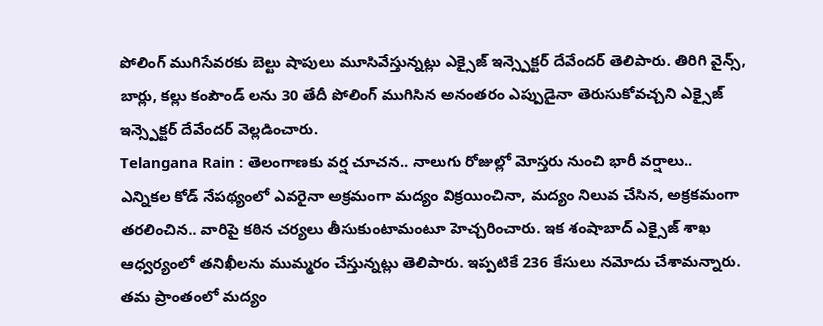పోలింగ్ ముగిసేవరకు బెల్టు షాపులు మూసివేస్తున్నట్లు ఎక్సైజ్ ఇన్స్పెక్టర్ దేవేందర్ తెలిపారు. తిరిగి వైన్స్, బార్లు, కల్లు కంపౌండ్ లను 30 తేదీ పోలింగ్ ముగిసిన అనంతరం ఎప్పుడైనా తెరుసుకోవచ్చని ఎక్సైజ్ ఇన్స్పెక్టర్ దేవేందర్ వెల్లడించారు.
Telangana Rain : తెలంగాణకు వర్ష చూచన.. నాలుగు రోజుల్లో మోస్తరు నుంచి భారీ వర్షాలు..
ఎన్నికల కోడ్ నేపథ్యంలో ఎవరైనా అక్రమంగా మద్యం విక్రయించినా, మద్యం నిలువ చేసిన, అక్రకమంగా తరలించిన.. వారిపై కఠిన చర్యలు తీసుకుంటామంటూ హెచ్చరించారు. ఇక శంషాబాద్ ఎక్సైజ్ శాఖ ఆధ్వర్యంలో తనిఖీలను ముమ్మరం చేస్తున్నట్లు తెలిపారు. ఇప్పటికే 236 కేసులు నమోదు చేశామన్నారు. తమ ప్రాంతంలో మద్యం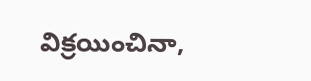విక్రయించినా,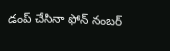డంప్ చేసినా ఫోన్ నంబర్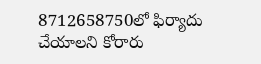8712658750లో ఫిర్యాదు చేయాలని కోరారు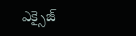ఎక్సైజ్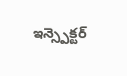ఇన్స్పెక్టర్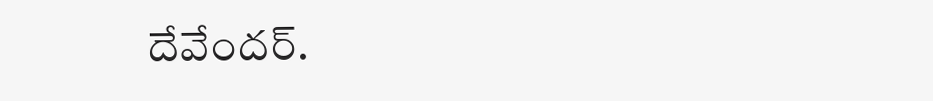దేవేందర్.